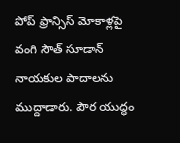పోప్ ఫ్రాన్సిస్ మోకాళ్లపై వంగి సౌత్ సూడాన్ నాయకుల పాదాలను ముద్దాడారు. పౌర యుద్ధం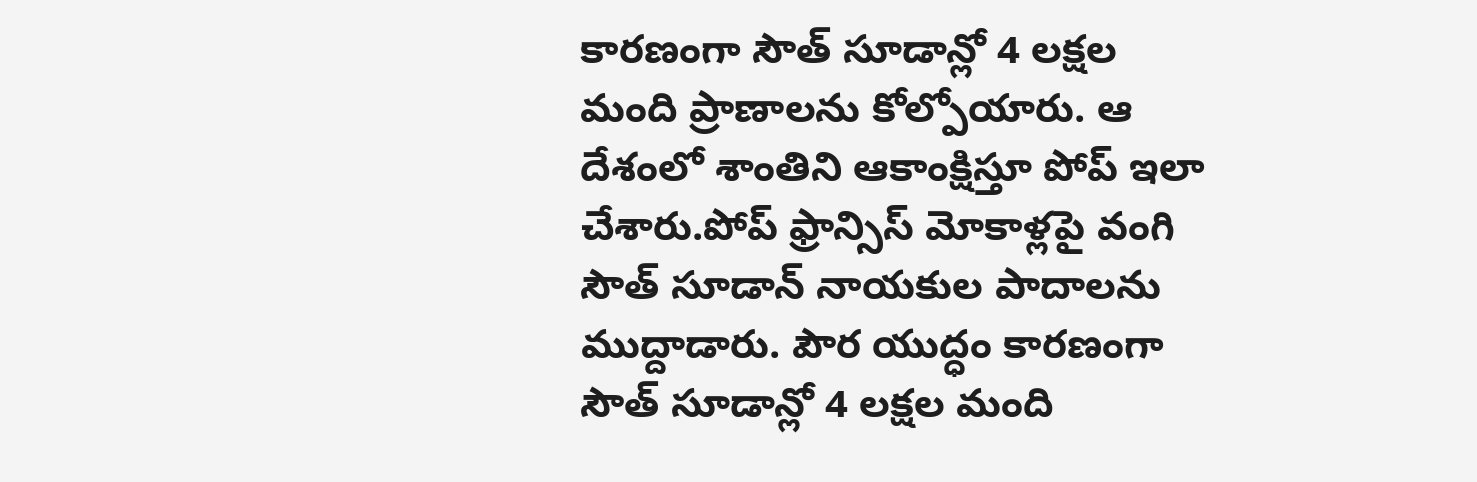కారణంగా సౌత్ సూడాన్లో 4 లక్షల మంది ప్రాణాలను కోల్పోయారు. ఆ దేశంలో శాంతిని ఆకాంక్షిస్తూ పోప్ ఇలా చేశారు.పోప్ ఫ్రాన్సిస్ మోకాళ్లపై వంగి సౌత్ సూడాన్ నాయకుల పాదాలను ముద్దాడారు. పౌర యుద్ధం కారణంగా సౌత్ సూడాన్లో 4 లక్షల మంది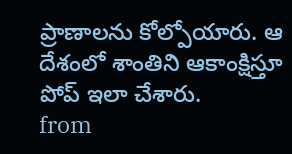ప్రాణాలను కోల్పోయారు. ఆ దేశంలో శాంతిని ఆకాంక్షిస్తూ పోప్ ఇలా చేశారు.
from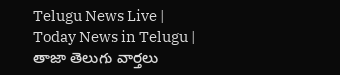Telugu News Live | Today News in Telugu | తాజా తెలుగు వార్తలు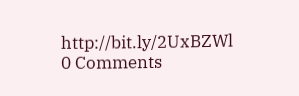http://bit.ly/2UxBZWl
0 Comments